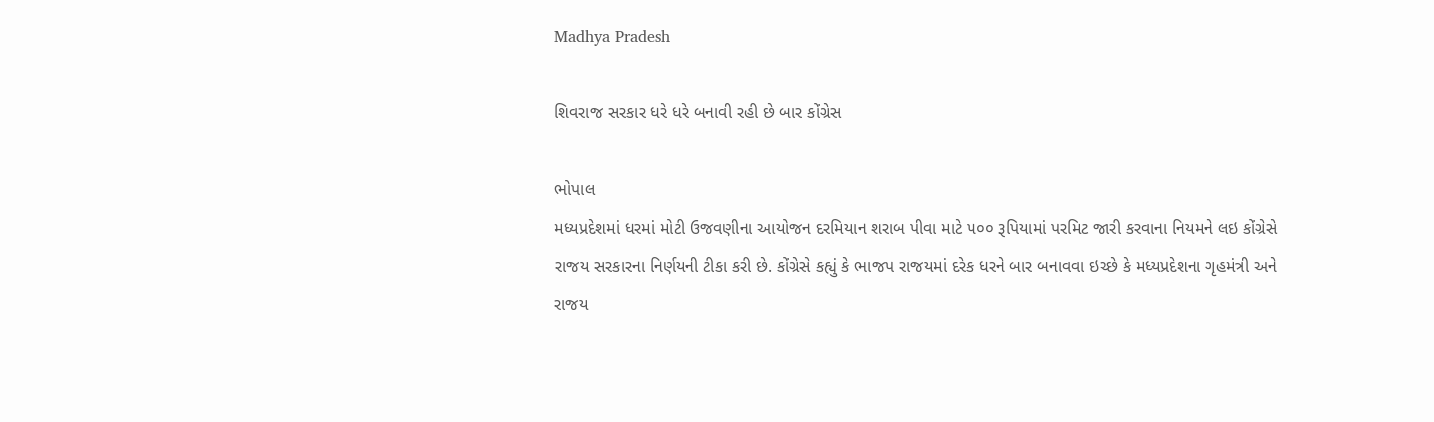Madhya Pradesh

શિવરાજ સરકાર ધરે ધરે બનાવી રહી છે બાર કોંગ્રેસ

ભોપાલ
મધ્યપ્રદેશમાં ધરમાં મોટી ઉજવણીના આયોજન દરમિયાન શરાબ પીવા માટે ૫૦૦ રૂપિયામાં પરમિટ જારી કરવાના નિયમને લઇ કોંગ્રેસે રાજય સરકારના નિર્ણયની ટીકા કરી છે. કોંગ્રેસે કહ્યું કે ભાજપ રાજયમાં દરેક ધરને બાર બનાવવા ઇચ્છે કે મધ્યપ્રદેશના ગૃહમંત્રી અને રાજય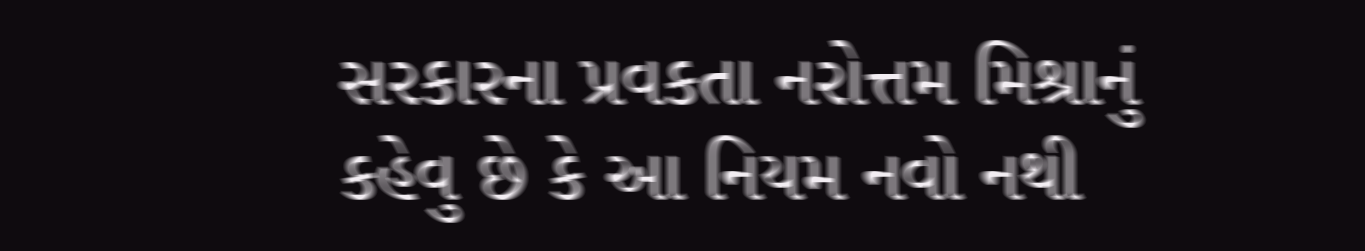સરકારના પ્રવકતા નરોત્તમ મિશ્રાનું કહેવુ છે કે આ નિયમ નવો નથી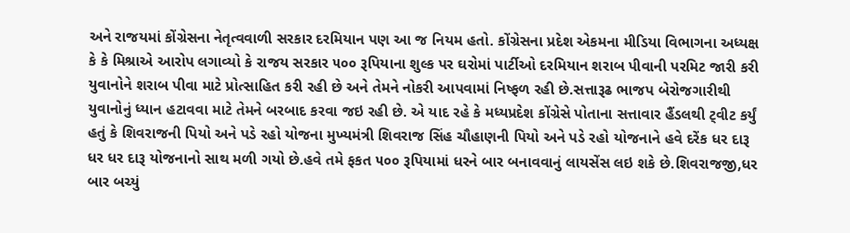અને રાજયમાં કોંગ્રેસના નેતૃત્વવાળી સરકાર દરમિયાન પણ આ જ નિયમ હતો. કોંગ્રેસના પ્રદેશ એકમના મીડિયા વિભાગના અધ્યક્ષ કે કે મિશ્રાએ આરોપ લગાવ્યો કે રાજય સરકાર ૫૦૦ રૂપિયાના શુલ્ક પર ઘરોમાં પાર્ટીઓ દરમિયાન શરાબ પીવાની પરમિટ જારી કરી યુવાનોને શરાબ પીવા માટે પ્રોત્સાહિત કરી રહી છે અને તેમને નોકરી આપવામાં નિષ્ફળ રહી છે.સત્તારૂઢ ભાજપ બેરોજગારીથી યુવાનોનું ધ્યાન હટાવવા માટે તેમને બરબાદ કરવા જઇ રહી છે. એ યાદ રહે કે મધ્યપ્રદેશ કોંગ્રેસે પોતાના સત્તાવાર હૈંડલથી ટ્‌વીટ કર્યું હતું કે શિવરાજની પિયો અને પડે રહો યોજના મુખ્યમંત્રી શિવરાજ સિંહ ચૌહાણની પિયો અને પડે રહો યોજનાને હવે દરેંક ધર દારૂ ધર ધર દારૂ યોજનાનો સાથ મળી ગયો છે.હવે તમે ફકત ૫૦૦ રૂપિયામાં ધરને બાર બનાવવાનું લાયસેંસ લઇ શકે છે.શિવરાજજી,ધર બાર બચ્યું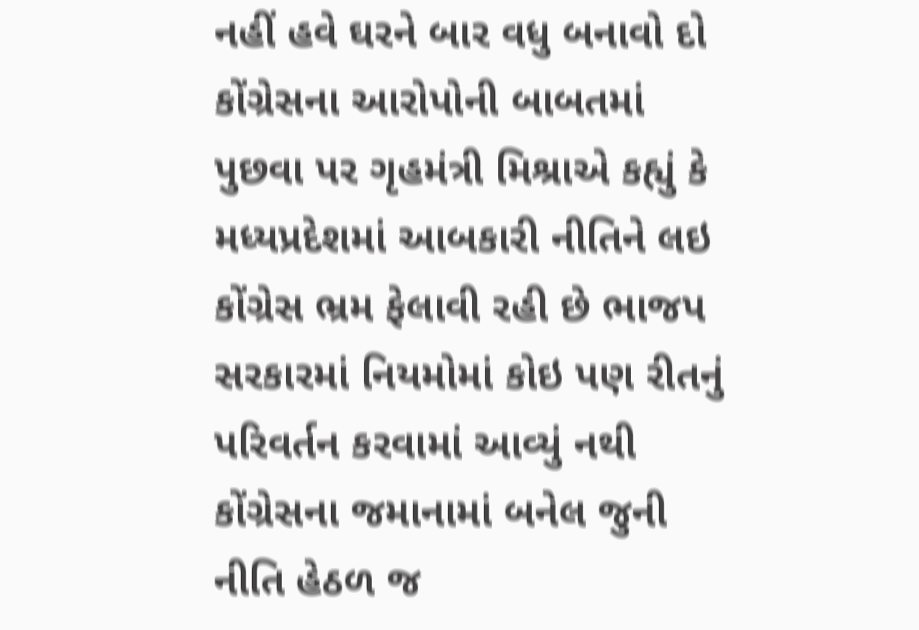નહીં હવે ઘરને બાર વધુ બનાવો દો કોંગ્રેસના આરોપોની બાબતમાં પુછવા પર ગૃહમંત્રી મિશ્રાએ કહ્યું કે મધ્યપ્રદેશમાં આબકારી નીતિને લઇ કોંગ્રેસ ભ્રમ ફેલાવી રહી છે ભાજપ સરકારમાં નિયમોમાં કોઇ પણ રીતનું પરિવર્તન કરવામાં આવ્યું નથી કોંગ્રેસના જમાનામાં બનેલ જુની નીતિ હેઠળ જ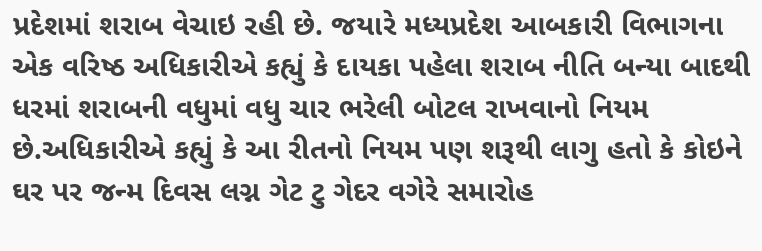પ્રદેશમાં શરાબ વેચાઇ રહી છે. જયારે મધ્યપ્રદેશ આબકારી વિભાગના એક વરિષ્ઠ અધિકારીએ કહ્યું કે દાયકા પહેલા શરાબ નીતિ બન્યા બાદથી ધરમાં શરાબની વધુમાં વધુ ચાર ભરેલી બોટલ રાખવાનો નિયમ છે.અધિકારીએ કહ્યું કે આ રીતનો નિયમ પણ શરૂથી લાગુ હતો કે કોઇને ઘર પર જન્મ દિવસ લગ્ન ગેટ ટુ ગેદર વગેરે સમારોહ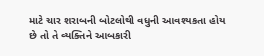માટે ચાર શરાબની બોટલોથી વધુની આવશ્યકતા હોય છે તો તે વ્યક્તિને આબકારી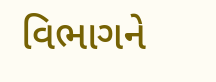વિભાગને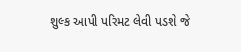શુલ્ક આપી પરિમટ લેવી પડશે જે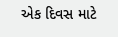એક દિવસ માટે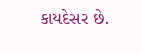કાયદેસર છે.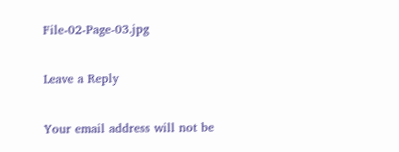File-02-Page-03.jpg

Leave a Reply

Your email address will not be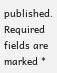published. Required fields are marked *